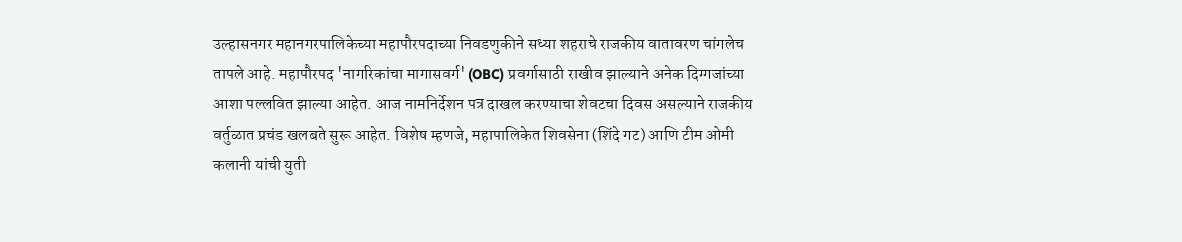उल्हासनगर महानगरपालिकेच्या महापौरपदाच्या निवडणुकीने सध्या शहराचे राजकीय वातावरण चांगलेच तापले आहे. महापौरपद 'नागरिकांचा मागासवर्ग' (OBC) प्रवर्गासाठी राखीव झाल्याने अनेक दिग्गजांच्या आशा पल्लवित झाल्या आहेत. आज नामनिर्देशन पत्र दाखल करण्याचा शेवटचा दिवस असल्याने राजकीय वर्तुळात प्रचंड खलबते सुरू आहेत. विशेष म्हणजे, महापालिकेत शिवसेना (शिंदे गट) आणि टीम ओमी कलानी यांची युती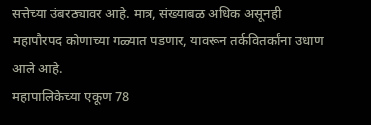सत्तेच्या उंबरठ्यावर आहे. मात्र, संख्याबळ अधिक असूनही महापौरपद कोणाच्या गळ्यात पडणार, यावरून तर्कवितर्कांना उधाण आले आहे.
महापालिकेच्या एकूण 78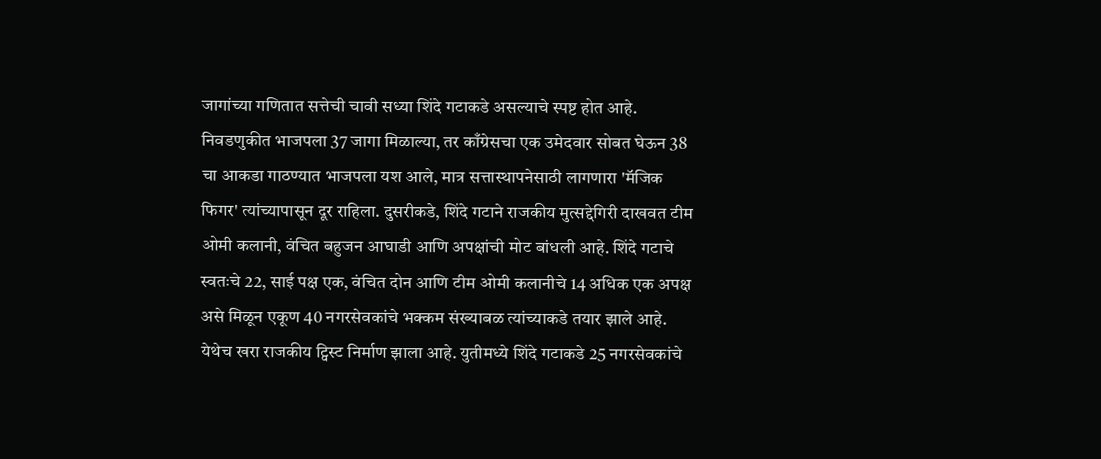जागांच्या गणितात सत्तेची चावी सध्या शिंदे गटाकडे असल्याचे स्पष्ट होत आहे. निवडणुकीत भाजपला 37 जागा मिळाल्या, तर काँग्रेसचा एक उमेदवार सोबत घेऊन 38 चा आकडा गाठण्यात भाजपला यश आले, मात्र सत्तास्थापनेसाठी लागणारा 'मॅजिक फिगर' त्यांच्यापासून दूर राहिला. दुसरीकडे, शिंदे गटाने राजकीय मुत्सद्देगिरी दाखवत टीम ओमी कलानी, वंचित बहुजन आघाडी आणि अपक्षांची मोट बांधली आहे. शिंदे गटाचे स्वतःचे 22, साई पक्ष एक, वंचित दोन आणि टीम ओमी कलानीचे 14 अधिक एक अपक्ष असे मिळून एकूण 40 नगरसेवकांचे भक्कम संख्याबळ त्यांच्याकडे तयार झाले आहे.
येथेच खरा राजकीय ट्विस्ट निर्माण झाला आहे. युतीमध्ये शिंदे गटाकडे 25 नगरसेवकांचे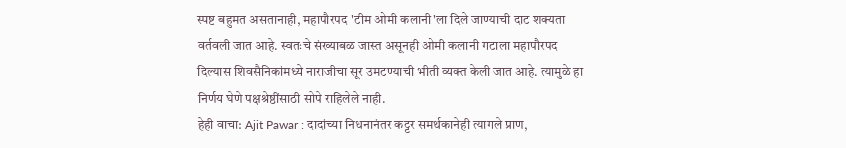स्पष्ट बहुमत असतानाही, महापौरपद 'टीम ओमी कलानी'ला दिले जाण्याची दाट शक्यता वर्तवली जात आहे. स्वतःचे संख्याबळ जास्त असूनही ओमी कलानी गटाला महापौरपद दिल्यास शिवसैनिकांमध्ये नाराजीचा सूर उमटण्याची भीती व्यक्त केली जात आहे. त्यामुळे हा निर्णय घेणे पक्षश्रेष्ठींसाठी सोपे राहिलेले नाही.
हेही वाचा: Ajit Pawar : दादांच्या निधनानंतर कट्टर समर्थकानेही त्यागले प्राण,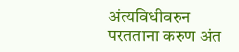अंत्यविधीवरुन परतताना करुण अंत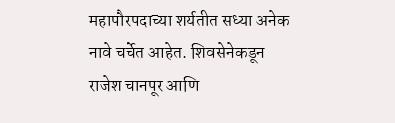महापौरपदाच्या शर्यतीत सध्या अनेक नावे चर्चेत आहेत. शिवसेनेकडून राजेश चानपूर आणि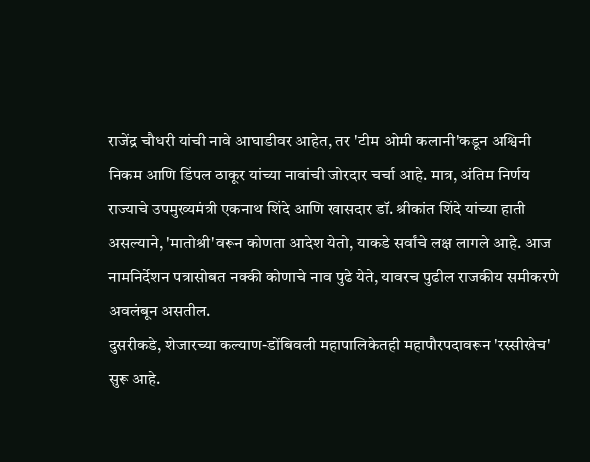राजेंद्र चौधरी यांची नावे आघाडीवर आहेत, तर 'टीम ओमी कलानी'कडून अश्विनी निकम आणि डिंपल ठाकूर यांच्या नावांची जोरदार चर्चा आहे. मात्र, अंतिम निर्णय राज्याचे उपमुख्यमंत्री एकनाथ शिंदे आणि खासदार डॉ. श्रीकांत शिंदे यांच्या हाती असल्याने, 'मातोश्री'वरून कोणता आदेश येतो, याकडे सर्वांचे लक्ष लागले आहे. आज नामनिर्देशन पत्रासोबत नक्की कोणाचे नाव पुढे येते, यावरच पुढील राजकीय समीकरणे अवलंबून असतील.
दुसरीकडे, शेजारच्या कल्याण-डोंबिवली महापालिकेतही महापौरपदावरून 'रस्सीखेच' सुरू आहे.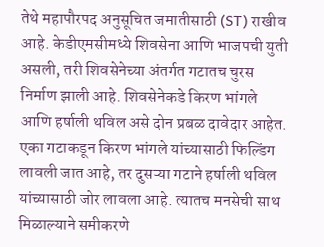तेथे महापौरपद अनुसूचित जमातीसाठी (ST) राखीव आहे. केडीएमसीमध्ये शिवसेना आणि भाजपची युती असली, तरी शिवसेनेच्या अंतर्गत गटातच चुरस निर्माण झाली आहे. शिवसेनेकडे किरण भांगले आणि हर्षाली थविल असे दोन प्रबळ दावेदार आहेत. एका गटाकडून किरण भांगले यांच्यासाठी फिल्डिंग लावली जात आहे, तर दुसऱ्या गटाने हर्षाली थविल यांच्यासाठी जोर लावला आहे. त्यातच मनसेची साथ मिळाल्याने समीकरणे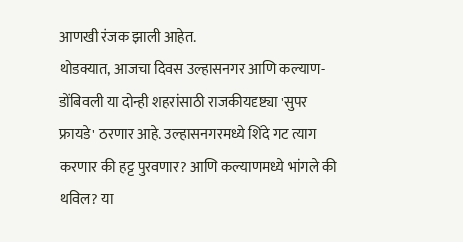आणखी रंजक झाली आहेत.
थोडक्यात, आजचा दिवस उल्हासनगर आणि कल्याण-डोंबिवली या दोन्ही शहरांसाठी राजकीयदृष्ट्या 'सुपर फ्रायडे' ठरणार आहे. उल्हासनगरमध्ये शिंदे गट त्याग करणार की हट्ट पुरवणार? आणि कल्याणमध्ये भांगले की थविल? या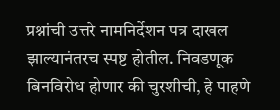प्रश्नांची उत्तरे नामनिर्देशन पत्र दाखल झाल्यानंतरच स्पष्ट होतील. निवडणूक बिनविरोध होणार की चुरशीची, हे पाहणे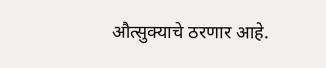औत्सुक्याचे ठरणार आहे.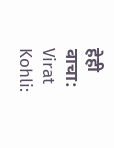हेही वाचा: Virat Kohli: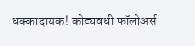धक्कादायक! कोट्यवधी फॉलोअर्स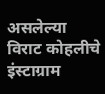असलेल्या विराट कोहलीचे इंस्टाग्राम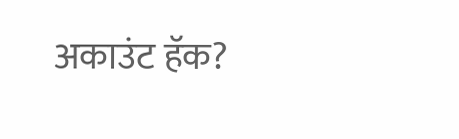अकाउंट हॅक?